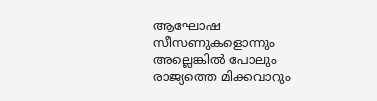ആഘോഷ സീസണുകളൊന്നും അല്ലെങ്കില്‍ പോലും രാജ്യത്തെ മിക്കവാറും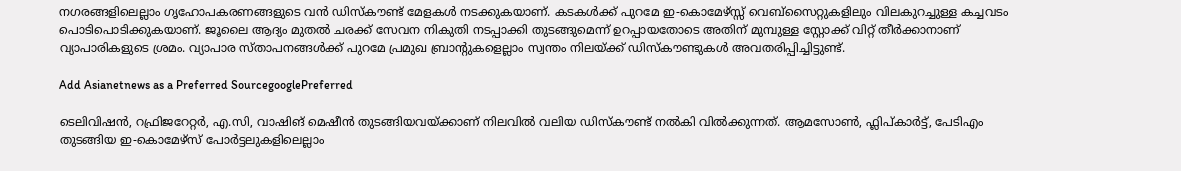നഗരങ്ങളിലെല്ലാം ഗൃഹോപകരണങ്ങളുടെ വന്‍ ഡിസ്കൗണ്ട് മേളകള്‍ നടക്കുകയാണ്. കടകള്‍ക്ക് പുറമേ ഇ-കൊമേഴ്സ്സ് വെബ്സൈറ്റുകളിലും വിലകുറച്ചുള്ള കച്ചവടം പൊടിപൊടിക്കുകയാണ്. ജൂലൈ ആദ്യം മുതല്‍ ചരക്ക് സേവന നികുതി നടപ്പാക്കി തുടങ്ങുമെന്ന് ഉറപ്പായതോടെ അതിന് മുമ്പുള്ള സ്റ്റോക്ക് വിറ്റ് തീര്‍ക്കാനാണ് വ്യാപാരികളുടെ ശ്രമം. വ്യാപാര സ്താപനങ്ങള്‍ക്ക് പുറമേ പ്രമുഖ ബ്രാന്റുകളെല്ലാം സ്വന്തം നിലയ്ക്ക് ഡിസ്കൗണ്ടുകള്‍ അവതരിപ്പിച്ചിട്ടുണ്ട്.

Add Asianetnews as a Preferred SourcegooglePreferred

ടെലിവിഷന്‍, റഫ്രിജറേറ്റര്‍, എ.സി, വാഷിങ് മെഷീന്‍ തുടങ്ങിയവയ്ക്കാണ് നിലവില്‍ വലിയ ഡിസ്കൗണ്ട് നല്‍കി വില്‍ക്കുന്നത്. ആമസോണ്‍, ഫ്ലിപ്‍കാര്‍ട്ട്, പേടിഎം തുടങ്ങിയ ഇ-കൊമേഴ്സ് പോര്‍ട്ടലുകളിലെല്ലാം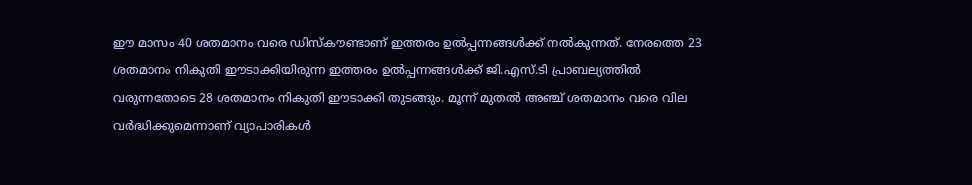ഈ മാസം 40 ശതമാനം വരെ ഡിസ്കൗണ്ടാണ് ഇത്തരം ഉല്‍പ്പന്നങ്ങള്‍ക്ക് നല്‍കുന്നത്. നേരത്തെ 23 ശതമാനം നികുതി ഈടാക്കിയിരുന്ന ഇത്തരം ഉല്‍പ്പന്നങ്ങള്‍ക്ക് ജി.എസ്.ടി പ്രാബല്യത്തില്‍ വരുന്നതോടെ 28 ശതമാനം നികുതി ഈടാക്കി തുടങ്ങും. മൂന്ന് മുതല്‍ അഞ്ച് ശതമാനം വരെ വില വര്‍ദ്ധിക്കുമെന്നാണ് വ്യാപാരികള്‍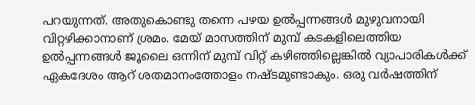പറയുന്നത്. അതുകൊണ്ടു തന്നെ പഴയ ഉല്‍പ്പന്നങ്ങള്‍ മുഴുവനായി വിറ്റഴിക്കാനാണ് ശ്രമം. മേയ് മാസത്തിന് മുമ്പ് കടകളിലെത്തിയ ഉല്‍പ്പന്നങ്ങള്‍ ജൂലൈ ഒന്നിന് മുമ്പ് വിറ്റ് കഴിഞ്ഞില്ലെങ്കില്‍ വ്യാപാരികള്‍ക്ക് ഏകദേശം ആറ് ശതമാനംത്തോളം നഷ്ടമുണ്ടാകും. ഒരു വര്‍ഷത്തിന്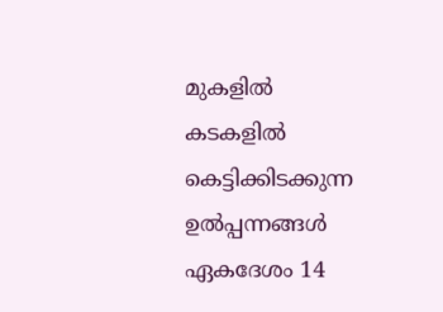മുകളില്‍ കടകളില്‍ കെട്ടിക്കിടക്കുന്ന ഉല്‍പ്പന്നങ്ങള്‍ ഏകദേശം 14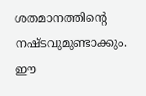ശതമാനത്തിന്റെ നഷ്ടവുമുണ്ടാക്കും. ഈ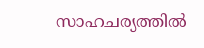സാഹചര്യത്തില്‍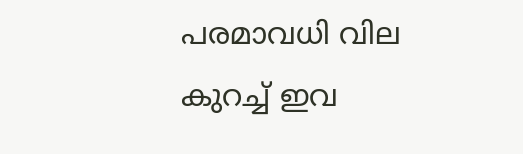പരമാവധി വില കുറച്ച് ഇവ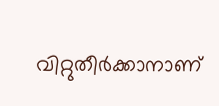വിറ്റുതീര്‍ക്കാനാണ്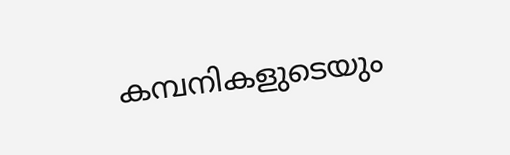കമ്പനികളുടെയും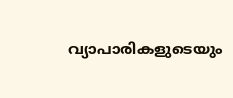വ്യാപാരികളുടെയും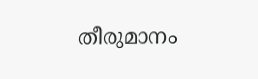തീരുമാനം